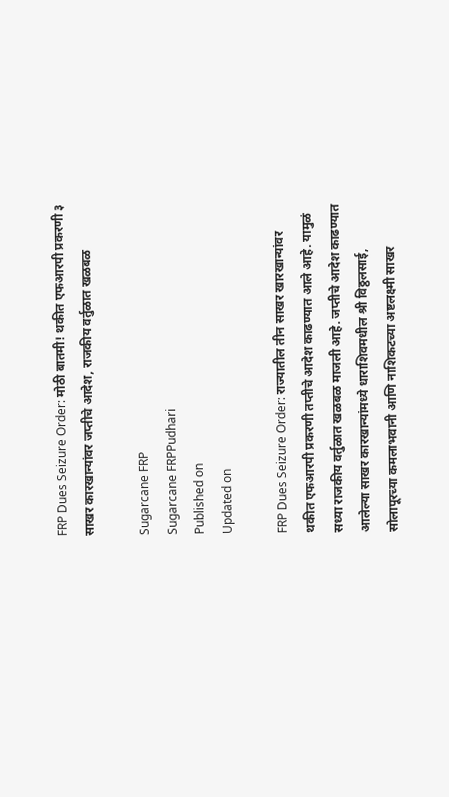FRP Dues Seizure Order: मोठी बातमी! थकीत एफआरपी प्रकरणी ३ साखर कारखान्यांवर जप्तीचे आदेश, राजकीय वर्तुळात खळबळ

Sugarcane FRP
Sugarcane FRPPudhari
Published on
Updated on

FRP Dues Seizure Order: राज्यातील तीन साखर खारखान्यांवर थकीत एफआरपी प्रकरणी तप्तीचे आदेश काढण्यात आले आहे. यामुळं सध्या राजकीय वर्तुळात खळबळ माजली आहे. जप्तीचे आदेश काढण्यात आलेल्या साखर कारखान्यांमध्ये धाराशिवमधील श्री विठ्ठलसाई, सोलापूरच्या कमलाभवानी आणि नाशिकटच्या अष्टलक्ष्मी साखर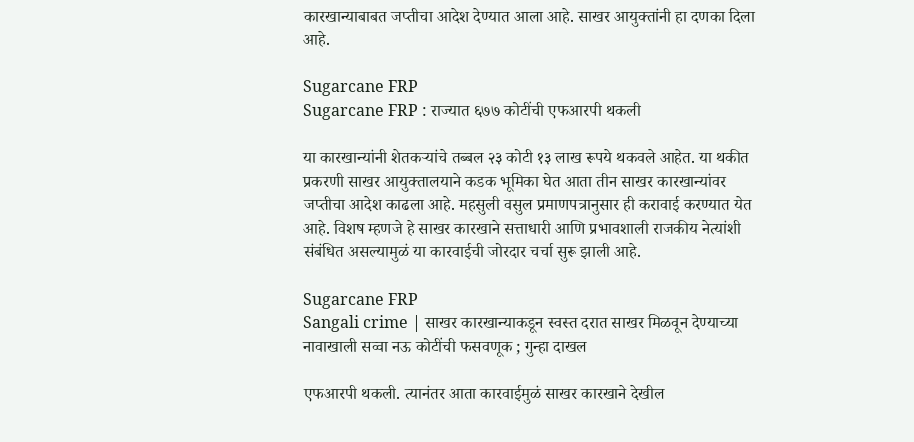कारखान्याबाबत जप्तीचा आदेश देण्यात आला आहे. साखर आयुक्तांनी हा दणका दिला आहे.

Sugarcane FRP
Sugarcane FRP : राज्‍यात ६७७ कोटींची एफआरपी थकली

या कारखान्यांनी शेतकऱ्यांचे तब्बल २३ कोटी १३ लाख रूपये थकवले आहेत. या थकीत प्रकरणी साखर आयुक्तालयाने कडक भूमिका घेत आता तीन साखर कारखान्यांवर जप्तीचा आदेश काढला आहे. महसुली वसुल प्रमाणपत्रानुसार ही करावाई करण्यात येत आहे. विशष म्हणजे हे साखर कारखाने सत्ताधारी आणि प्रभावशाली राजकीय नेत्यांशी संबंधित असल्यामुळं या कारवाईची जोरदार चर्चा सुरू झाली आहे.

Sugarcane FRP
Sangali crime | साखर कारखान्याकडून स्वस्त दरात साखर मिळवून देण्याच्या नावाखाली सव्वा नऊ कोटींची फसवणूक ; गुन्हा दाखल

एफआरपी थकली. त्यानंतर आता कारवाईमुळं साखर कारखाने देखील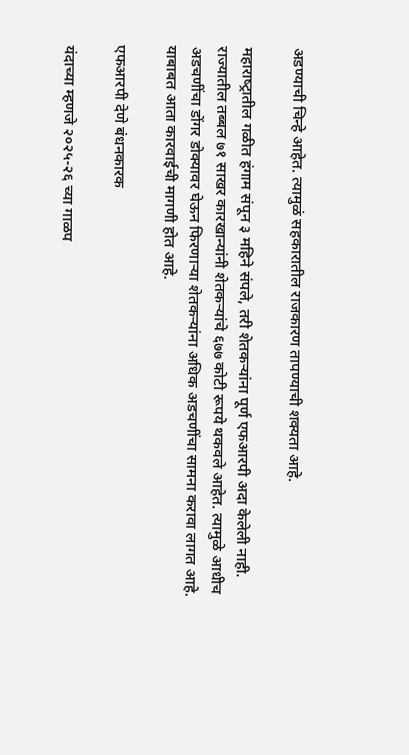अडण्याची चिन्हे आहेत. त्यामुळं सहकारातील राजकारण तापण्याची शक्यता आहे.

महाराष्‍ट्रातील गळीत हंगाम संपून ३ महिने संपले, तरी शेतकर्‍यांना पूर्ण एफआरपी अदा केलेली नाही. राज्‍यातील तब्बल ७१ साखर कारखान्‍यांनी शेतकर्‍यांचे ६७७ कोटी रूपये थकवले आहेत. त्‍यामुळे आधीच अडचणींचा डोंगर डोक्यावर घेऊन फिरणाऱ्या शेतकर्‍यांना अधिक अडचणींचा सामना करावा लागत आहे. याबाबत आता कारवाईची मागणी होत आहे.

एफआरपी देणे बंधनकारक

यंदाच्या म्हणजे २०२५-२६ च्या गाळप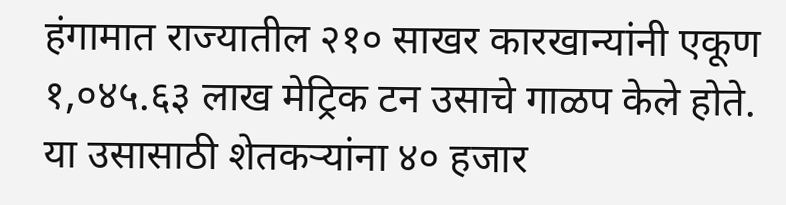हंगामात राज्यातील २१० साखर कारखान्यांनी एकूण १,०४५.६३ लाख मेट्रिक टन उसाचे गाळप केले होते. या उसासाठी शेतकऱ्यांना ४० हजार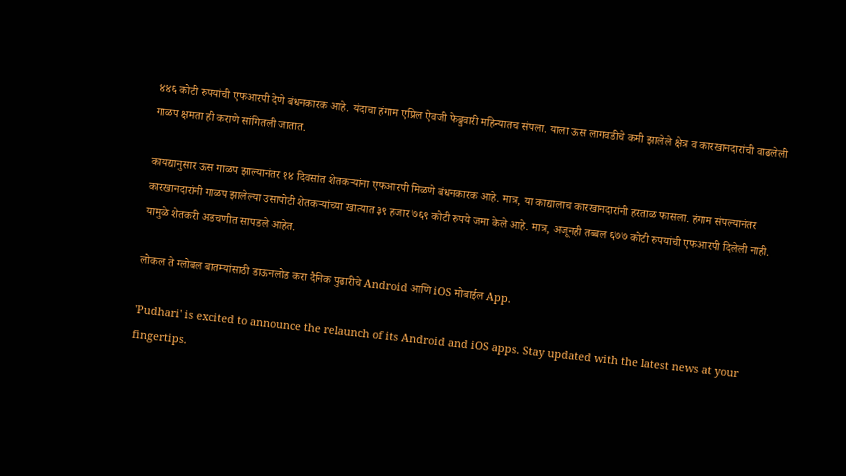४४६ कोटी रुपयांची एफआरपी देणे बंधनकारक आहे. यंदाचा हंगाम एप्रिल ऐवजी फेब्रुवारी महिन्यातच संपला. याला ऊस लागवडीचे कमी झालेले क्षेत्र व कारखानदारांची वाढलेली गाळप क्षमता ही कराणे सांगितली जातात.

कायद्यानुसार ऊस गाळप झाल्‍यानंतर १४ दिवसांत शेतकर्‍यांना एफआरपी मिळणे बंधनकारक आहे. मात्र, या काद्यालाच कारखानदारांनी हरताळ फासला. हंगाम संपल्‍यानंतर कारखानदारांनी गाळप झालेल्‍या उसापोटी शेतकऱ्यांच्या खात्यात ३९ हजार ७६९ कोटी रुपये जमा केले आहे. मात्र, अजूनही तब्‍बल ६७७ कोटी रुपयांची एफआरपी दिलेली नाही. यामुळे शेतकरी अडचणीत सापडले आहेत.

लोकल ते ग्लोबल बातम्यांसाठी डाऊनलोड करा दैनिक पुढारीचे Android आणि iOS मोबाईल App.

'Pudhari' is excited to announce the relaunch of its Android and iOS apps. Stay updated with the latest news at your fingertips.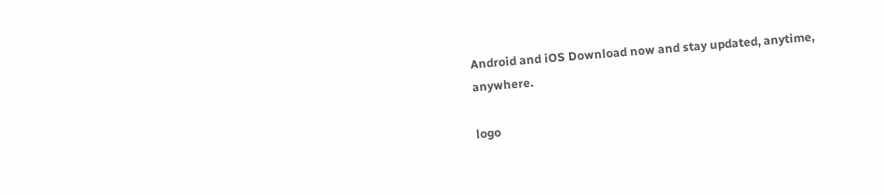Android and iOS Download now and stay updated, anytime, anywhere.

logo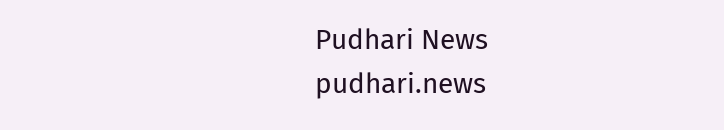Pudhari News
pudhari.news